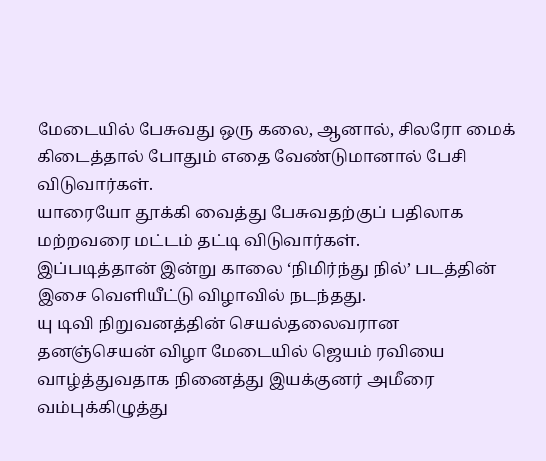மேடையில் பேசுவது ஒரு கலை, ஆனால், சிலரோ மைக் கிடைத்தால் போதும் எதை வேண்டுமானால் பேசி விடுவார்கள்.
யாரையோ தூக்கி வைத்து பேசுவதற்குப் பதிலாக மற்றவரை மட்டம் தட்டி விடுவார்கள்.
இப்படித்தான் இன்று காலை ‘நிமிர்ந்து நில்’ படத்தின் இசை வெளியீட்டு விழாவில் நடந்தது.
யு டிவி நிறுவனத்தின் செயல்தலைவரான தனஞ்செயன் விழா மேடையில் ஜெயம் ரவியை வாழ்த்துவதாக நினைத்து இயக்குனர் அமீரை வம்புக்கிழுத்து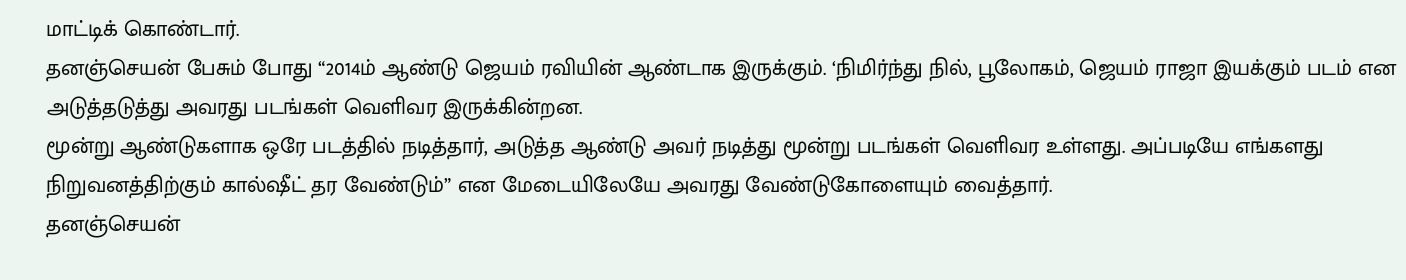மாட்டிக் கொண்டார்.
தனஞ்செயன் பேசும் போது “2014ம் ஆண்டு ஜெயம் ரவியின் ஆண்டாக இருக்கும். ‘நிமிர்ந்து நில், பூலோகம், ஜெயம் ராஜா இயக்கும் படம் என அடுத்தடுத்து அவரது படங்கள் வெளிவர இருக்கின்றன.
மூன்று ஆண்டுகளாக ஒரே படத்தில் நடித்தார், அடுத்த ஆண்டு அவர் நடித்து மூன்று படங்கள் வெளிவர உள்ளது. அப்படியே எங்களது நிறுவனத்திற்கும் கால்ஷீட் தர வேண்டும்” என மேடையிலேயே அவரது வேண்டுகோளையும் வைத்தார்.
தனஞ்செயன்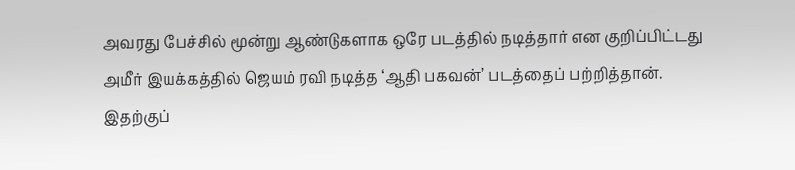அவரது பேச்சில் மூன்று ஆண்டுகளாக ஒரே படத்தில் நடித்தார் என குறிப்பிட்டது அமீர் இயக்கத்தில் ஜெயம் ரவி நடித்த ‘ஆதி பகவன்’ படத்தைப் பற்றித்தான்.
இதற்குப்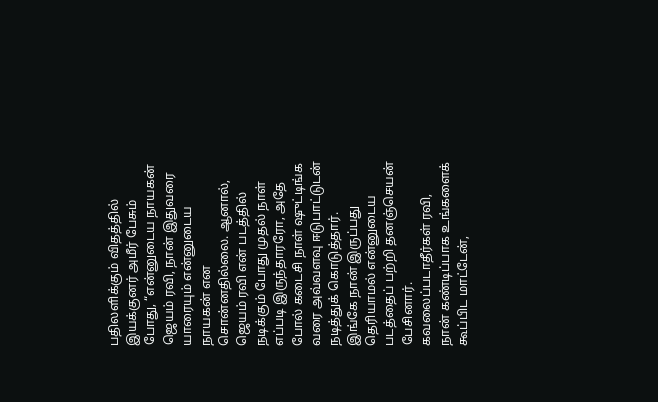பதிலளிக்கும் விதத்தில் இயக்குனர் அமீர் பேசும் போது, “என்னுடைய நாயகன் ஜெயம் ரவி, நான் இதுவரை யாரையும் என்னுடைய நாயகன் என சொன்னதில்லை. ஆனால், ஜெயம் ரவி என் படத்தில் நடிக்கும் போது முதல் நாள் எப்படி இருந்தாரரோ, அதே போல் கடைசி நாள் ஷுட்டிங்க வரை அவ்வளவு ஈடுபாட்டுடன் நடித்துக் கொடுத்தார்.
இங்கே நான் இருப்பது தெரியாமல் என்னுடைய படத்தைப் பற்றி தனஞ்செயன் பேசினார். கவலைப்படாதீர்கள் ரவி, நான் கண்டிப்பாக உங்களைக் கூப்பிட மாட்டேன்,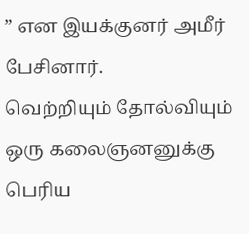” என இயக்குனர் அமீர் பேசினார்.
வெற்றியும் தோல்வியும் ஒரு கலைஞனனுக்கு பெரிய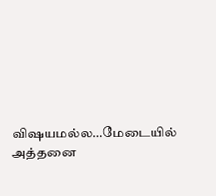விஷயமல்ல…மேடையில் அத்தனை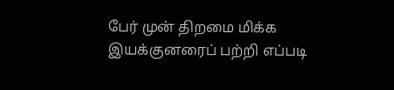பேர் முன் திறமை மிக்க இயக்குனரைப் பற்றி எப்படி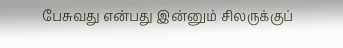பேசுவது என்பது இன்னும் சிலருக்குப்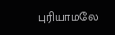புரியாமலே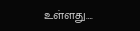உள்ளது….